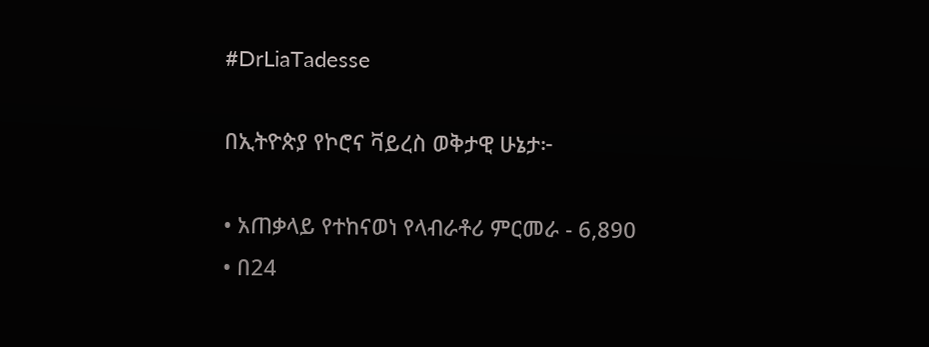#DrLiaTadesse

በኢትዮጵያ የኮሮና ቫይረስ ወቅታዊ ሁኔታ፦

• አጠቃላይ የተከናወነ የላብራቶሪ ምርመራ - 6,890
• በ24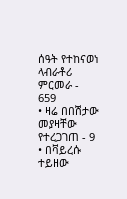ሰዓት የተከናወነ ላብራቶሪ ምርመራ - 659
• ዛሬ በበሽታው መያዛቸው የተረጋገጠ - 9
• በቫይረሱ ተይዘው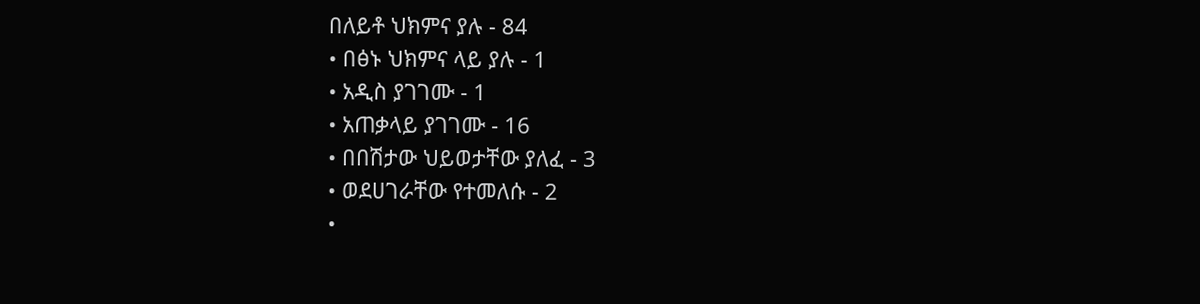በለይቶ ህክምና ያሉ - 84
• በፅኑ ህክምና ላይ ያሉ - 1
• አዲስ ያገገሙ - 1
• አጠቃላይ ያገገሙ - 16
• በበሽታው ህይወታቸው ያለፈ - 3
• ወደሀገራቸው የተመለሱ - 2
•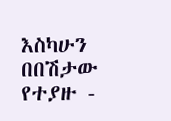እስካሁን በበሽታው የተያዙ -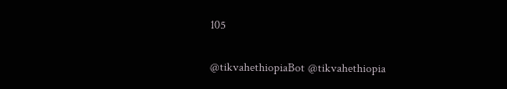105

@tikvahethiopiaBot @tikvahethiopia